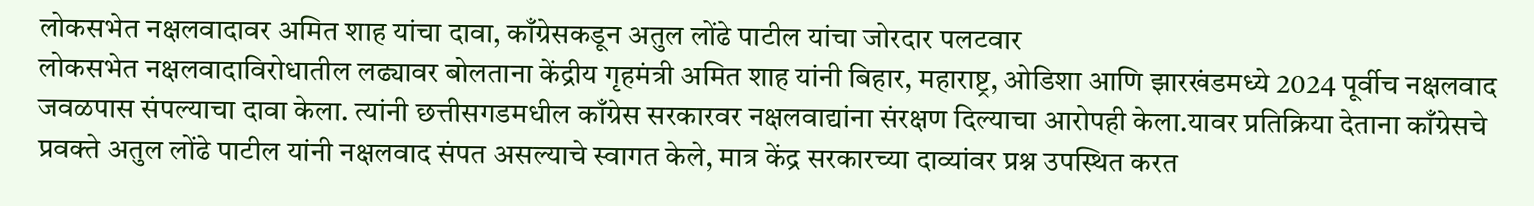लोकसभेत नक्षलवादावर अमित शाह यांचा दावा, काँग्रेसकडून अतुल लोंढे पाटील यांचा जोरदार पलटवार
लोकसभेत नक्षलवादाविरोधातील लढ्यावर बोलताना केंद्रीय गृहमंत्री अमित शाह यांनी बिहार, महाराष्ट्र, ओडिशा आणि झारखंडमध्ये 2024 पूर्वीच नक्षलवाद जवळपास संपल्याचा दावा केला. त्यांनी छत्तीसगडमधील काँग्रेस सरकारवर नक्षलवाद्यांना संरक्षण दिल्याचा आरोपही केला.यावर प्रतिक्रिया देताना काँग्रेसचे प्रवक्ते अतुल लोंढे पाटील यांनी नक्षलवाद संपत असल्याचे स्वागत केले, मात्र केंद्र सरकारच्या दाव्यांवर प्रश्न उपस्थित करत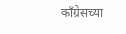काँग्रेसच्या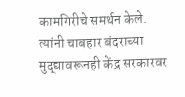कामगिरीचे समर्थन केले. त्यांनी चाबहार बंदराच्या मुद्द्यावरूनही केंद्र सरकारवर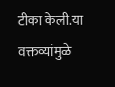टीका केली.या वक्तव्यांमुळे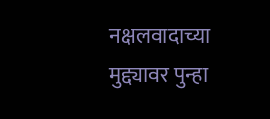नक्षलवादाच्या मुद्द्यावर पुन्हा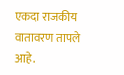एकदा राजकीय वातावरण तापले आहे.